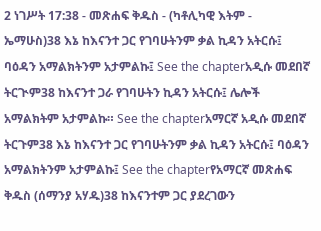2 ነገሥት 17:38 - መጽሐፍ ቅዱስ - (ካቶሊካዊ እትም - ኤማሁስ)38 እኔ ከእናንተ ጋር የገባሁትንም ቃል ኪዳን አትርሱ፤ ባዕዳን አማልክትንም አታምልኩ፤ See the chapterአዲሱ መደበኛ ትርጒም38 ከእናንተ ጋራ የገባሁትን ኪዳን አትርሱ፤ ሌሎች አማልክትም አታምልኩ። See the chapterአማርኛ አዲሱ መደበኛ ትርጉም38 እኔ ከእናንተ ጋር የገባሁትንም ቃል ኪዳን አትርሱ፤ ባዕዳን አማልክትንም አታምልኩ፤ See the chapterየአማርኛ መጽሐፍ ቅዱስ (ሰማንያ አሃዱ)38 ከእናንተም ጋር ያደረገውን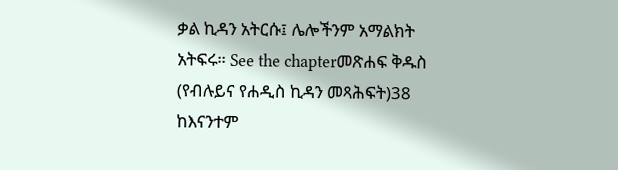ቃል ኪዳን አትርሱ፤ ሌሎችንም አማልክት አትፍሩ። See the chapterመጽሐፍ ቅዱስ (የብሉይና የሐዲስ ኪዳን መጻሕፍት)38 ከእናንተም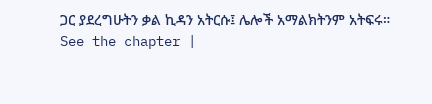ጋር ያደረግሁትን ቃል ኪዳን አትርሱ፤ ሌሎች አማልክትንም አትፍሩ። See the chapter |